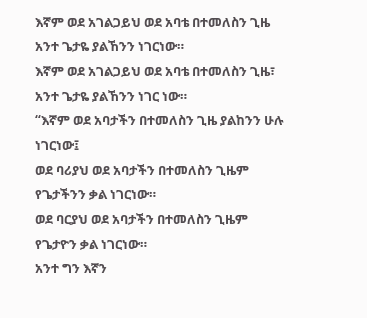እኛም ወደ አገልጋይህ ወደ አባቴ በተመለስን ጊዜ አንተ ጌታዬ ያልኸንን ነገርነው።
እኛም ወደ አገልጋይህ ወደ አባቴ በተመለስን ጊዜ፣ አንተ ጌታዬ ያልኸንን ነገር ነው።
“እኛም ወደ አባታችን በተመለስን ጊዜ ያልከንን ሁሉ ነገርነው፤
ወደ ባሪያህ ወደ አባታችን በተመለስን ጊዜም የጌታችንን ቃል ነገርነው።
ወደ ባርያህ ወደ አባታችን በተመለስን ጊዜም የጌታዮን ቃል ነገርነው።
አንተ ግን እኛን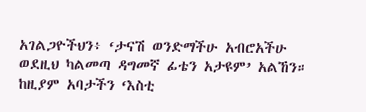አገልጋዮችህን፥ ‘ታናሽ ወንድማችሁ አብሮአችሁ ወደዚህ ካልመጣ ዳግመኛ ፊቴን አታዩም’ አልኸን።
ከዚያም አባታችን ‘እስቲ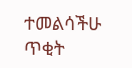ተመልሳችሁ ጥቂት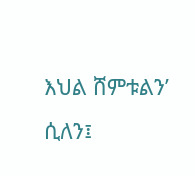እህል ሸምቱልን’ ሲለን፤